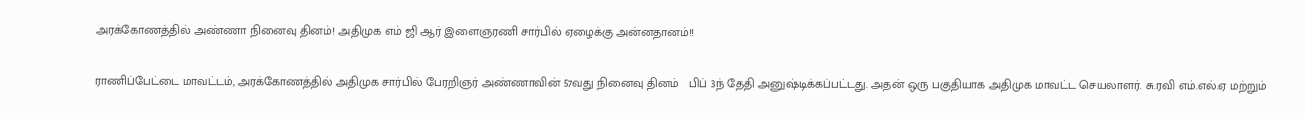அரக்கோணத்தில் அண்ணா நினைவு தினம்! அதிமுக எம் ஜி ஆர் இளைஞரணி சார்பில் ஏழைக்கு அன்னதானம்!!

ராணிப்பேட்டை மாவட்டம், அரக்கோணத்தில் அதிமுக சார்பில் பேரறிஞர் அண்ணாவின் 57வது நினைவு தினம்   பிப் 3ந் தேதி அனுஷ்டிக்கப்பட்டது. அதன் ஒரு பகுதியாக அதிமுக மாவட்ட செயலாளர். சு.ரவி எம்.எல்.ஏ மற்றும்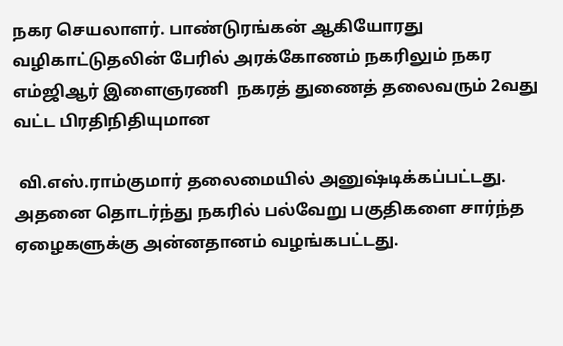நகர செயலாளர். பாண்டுரங்கன் ஆகியோரது வழிகாட்டுதலின் பேரில் அரக்கோணம் நகரிலும் நகர எம்ஜிஆர் இளைஞரணி  நகரத் துணைத் தலைவரும் 2வது வட்ட பிரதிநிதியுமான

 வி.எஸ்.ராம்குமார் தலைமையில் அனுஷ்டிக்கப்பட்டது. அதனை தொடர்ந்து நகரில் பல்வேறு பகுதிகளை சார்ந்த ஏழைகளுக்கு அன்னதானம் வழங்கபட்டது.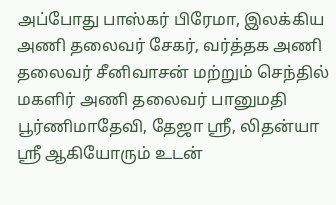அப்போது பாஸ்கர் பிரேமா, இலக்கிய அணி தலைவர் சேகர், வர்த்தக அணி தலைவர் சீனிவாசன் மற்றும் செந்தில் மகளிர் அணி தலைவர் பானுமதி பூர்ணிமாதேவி, தேஜா ஸ்ரீ, லிதன்யா ஸ்ரீ ஆகியோரும் உடன்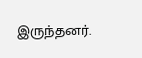இருந்தனர்.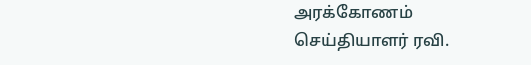அரக்கோணம் செய்தியாளர் ரவி.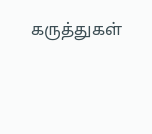கருத்துகள்